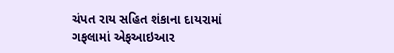ચંપત રાય સહિત શંકાના દાયરામાં
ગફલામાં એફઆઇઆર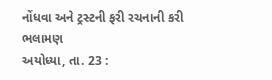નોંધવા અને ટ્રસ્ટની ફરી રચનાની કરી
ભલામણ
અયોધ્યા, તા. 23 :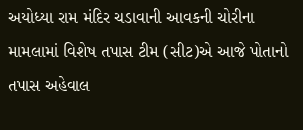અયોધ્યા રામ મંદિર ચડાવાની આવકની ચોરીના મામલામાં વિશેષ તપાસ ટીમ (સીટ)એ આજે પોતાનો તપાસ અહેવાલ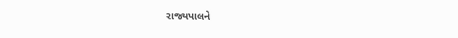રાજ્યપાલને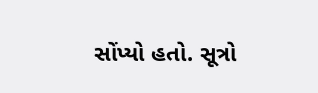સોંપ્યો હતો. સૂત્રો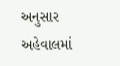અનુસાર અહેવાલમાં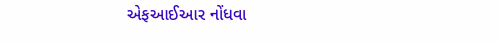એફઆઈઆર નોંધવા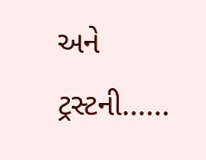અને ટ્રસ્ટની......